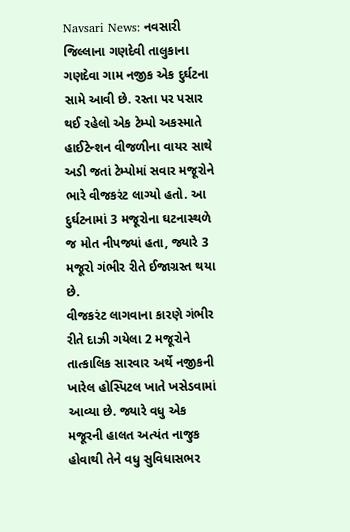Navsari News: નવસારી જિલ્લાના ગણદેવી તાલુકાના ગણદેવા ગામ નજીક એક દુર્ઘટના સામે આવી છે. રસ્તા પર પસાર થઈ રહેલો એક ટેમ્પો અકસ્માતે હાઈટેન્શન વીજળીના વાયર સાથે અડી જતાં ટેમ્પોમાં સવાર મજૂરોને ભારે વીજકરંટ લાગ્યો હતો. આ દુર્ઘટનામાં 3 મજૂરોના ઘટનાસ્થળે જ મોત નીપજ્યાં હતા, જ્યારે 3 મજૂરો ગંભીર રીતે ઈજાગ્રસ્ત થયા છે.
વીજકરંટ લાગવાના કારણે ગંભીર રીતે દાઝી ગયેલા 2 મજૂરોને તાત્કાલિક સારવાર અર્થે નજીકની ખારેલ હોસ્પિટલ ખાતે ખસેડવામાં આવ્યા છે. જ્યારે વધુ એક મજૂરની હાલત અત્યંત નાજુક હોવાથી તેને વધુ સુવિધાસભર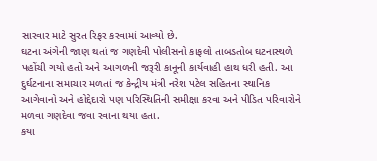સારવાર માટે સુરત રિફર કરવામાં આવ્યો છે.
ઘટના અંગેની જાણ થતાં જ ગણદેવી પોલીસનો કાફલો તાબડતોબ ઘટનાસ્થળે પહોંચી ગયો હતો અને આગળની જરૂરી કાનૂની કાર્યવાહી હાથ ધરી હતી. આ દુર્ઘટનાના સમાચાર મળતાં જ કેન્દ્રીય મંત્રી નરેશ પટેલ સહિતના સ્થાનિક આગેવાનો અને હોદ્દેદારો પણ પરિસ્થિતિની સમીક્ષા કરવા અને પીડિત પરિવારોને મળવા ગણદેવા જવા રવાના થયા હતા.
કયા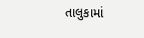તાલુકામાં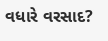વધારે વરસાદ?